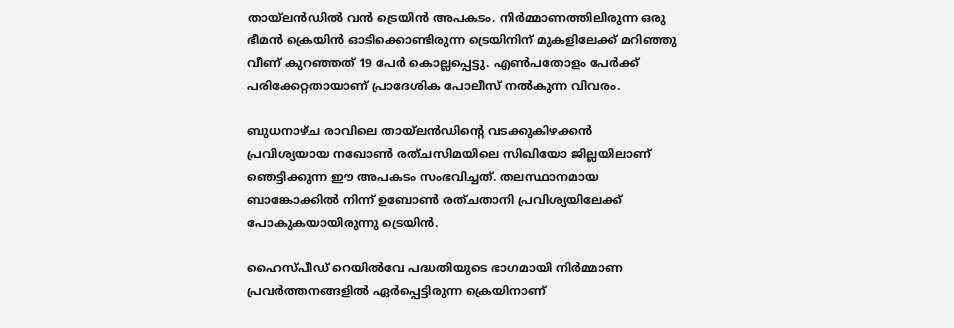തായ്‌ലൻഡിൽ വൻ ട്രെയിൻ അപകടം. നിർമ്മാണത്തിലിരുന്ന ഒരു ഭീമൻ ക്രെയിൻ ഓടിക്കൊണ്ടിരുന്ന ട്രെയിനിന് മുകളിലേക്ക് മറിഞ്ഞു വീണ് കുറഞ്ഞത് 19 പേർ കൊല്ലപ്പെട്ടു. എൺപതോളം പേർക്ക് പരിക്കേറ്റതായാണ് പ്രാദേശിക പോലീസ് നൽകുന്ന വിവരം.

ബുധനാഴ്ച രാവിലെ തായ്‌ലൻഡിന്റെ വടക്കുകിഴക്കൻ പ്രവിശ്യയായ നഖോൺ രത്‌ചസിമയിലെ സിഖിയോ ജില്ലയിലാണ് ഞെട്ടിക്കുന്ന ഈ അപകടം സംഭവിച്ചത്. തലസ്ഥാനമായ ബാങ്കോക്കിൽ നിന്ന് ഉബോൺ രത്‌ചതാനി പ്രവിശ്യയിലേക്ക് പോകുകയായിരുന്നു ട്രെയിൻ.

ഹൈസ്പീഡ് റെയിൽവേ പദ്ധതിയുടെ ഭാഗമായി നിർമ്മാണ പ്രവർത്തനങ്ങളിൽ ഏർപ്പെട്ടിരുന്ന ക്രെയിനാണ്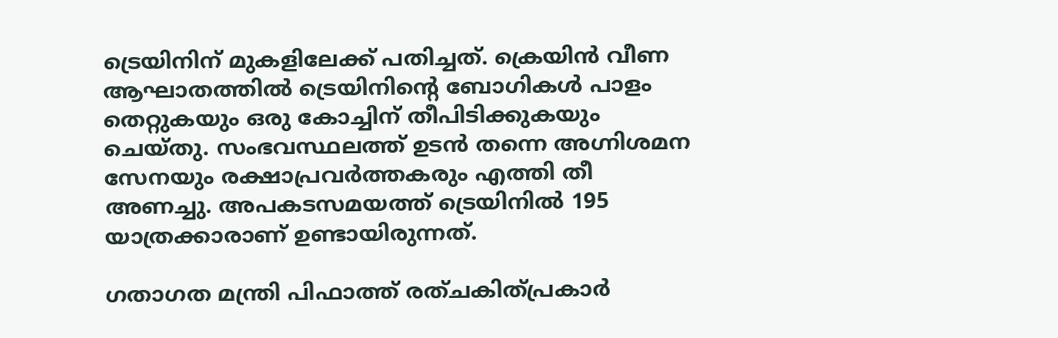ട്രെയിനിന് മുകളിലേക്ക് പതിച്ചത്. ക്രെയിൻ വീണ ആഘാതത്തിൽ ട്രെയിനിന്റെ ബോഗികൾ പാളം തെറ്റുകയും ഒരു കോച്ചിന് തീപിടിക്കുകയും ചെയ്തു. സംഭവസ്ഥലത്ത് ഉടൻ തന്നെ അഗ്നിശമന സേനയും രക്ഷാപ്രവർത്തകരും എത്തി തീ അണച്ചു. അപകടസമയത്ത് ട്രെയിനിൽ 195 യാത്രക്കാരാണ് ഉണ്ടായിരുന്നത്.

ഗതാഗത മന്ത്രി പിഫാത്ത് രത്‌ചകിത്പ്രകാർ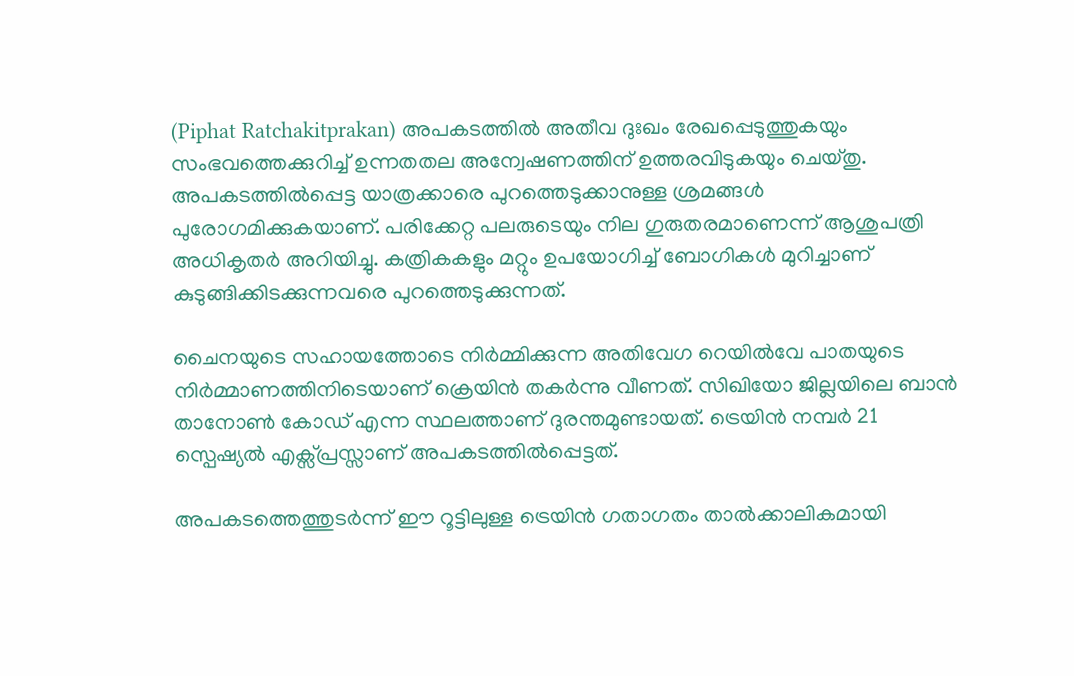(Piphat Ratchakitprakan) അപകടത്തിൽ അതീവ ദുഃഖം രേഖപ്പെടുത്തുകയും സംഭവത്തെക്കുറിച്ച് ഉന്നതതല അന്വേഷണത്തിന് ഉത്തരവിടുകയും ചെയ്തു. അപകടത്തിൽപ്പെട്ട യാത്രക്കാരെ പുറത്തെടുക്കാനുള്ള ശ്രമങ്ങൾ പുരോഗമിക്കുകയാണ്. പരിക്കേറ്റ പലരുടെയും നില ഗുരുതരമാണെന്ന് ആശുപത്രി അധികൃതർ അറിയിച്ചു. കത്രികകളും മറ്റും ഉപയോഗിച്ച് ബോഗികൾ മുറിച്ചാണ് കുടുങ്ങിക്കിടക്കുന്നവരെ പുറത്തെടുക്കുന്നത്.

ചൈനയുടെ സഹായത്തോടെ നിർമ്മിക്കുന്ന അതിവേഗ റെയിൽവേ പാതയുടെ നിർമ്മാണത്തിനിടെയാണ് ക്രെയിൻ തകർന്നു വീണത്. സിഖിയോ ജില്ലയിലെ ബാൻ താനോൺ കോഡ് എന്ന സ്ഥലത്താണ് ദുരന്തമുണ്ടായത്. ട്രെയിൻ നമ്പർ 21 സ്പെഷ്യൽ എക്സ്പ്രസ്സാണ് അപകടത്തിൽപ്പെട്ടത്.

അപകടത്തെത്തുടർന്ന് ഈ റൂട്ടിലുള്ള ട്രെയിൻ ഗതാഗതം താൽക്കാലികമായി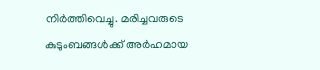നിർത്തിവെച്ചു. മരിച്ചവരുടെ കുടുംബങ്ങൾക്ക് അർഹമായ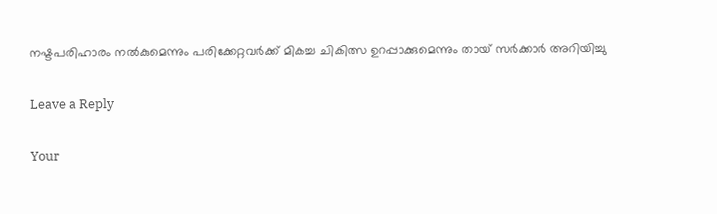നഷ്ടപരിഹാരം നൽകുമെന്നും പരിക്കേറ്റവർക്ക് മികച്ച ചികിത്സ ഉറപ്പാക്കുമെന്നും തായ് സർക്കാർ അറിയിച്ചു

Leave a Reply

Your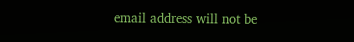email address will not be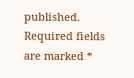published. Required fields are marked *